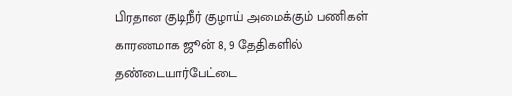பிரதான குடிநீர் குழாய் அமைக்கும் பணிகள் காரணமாக ஜூன் 8, 9 தேதிகளில் தண்டையார்பேட்டை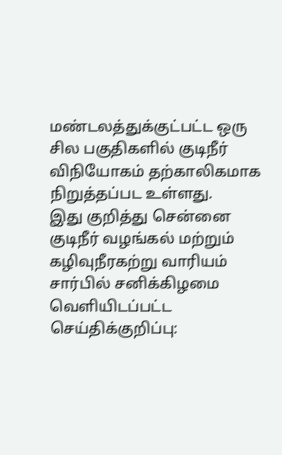மண்டலத்துக்குட்பட்ட ஒரு சில பகுதிகளில் குடிநீர் விநியோகம் தற்காலிகமாக நிறுத்தப்பட உள்ளது.
இது குறித்து சென்னை குடிநீர் வழங்கல் மற்றும் கழிவுநீரகற்று வாரியம் சார்பில் சனிக்கிழமை வெளியிடப்பட்ட செய்திக்குறிப்பு: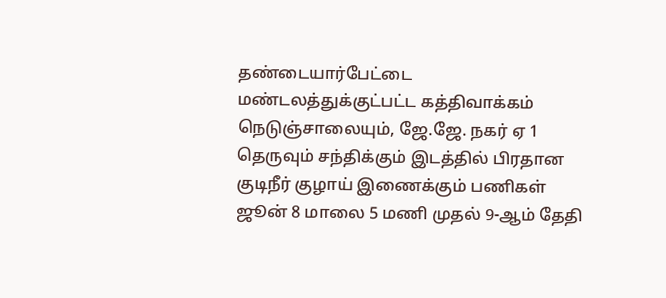தண்டையார்பேட்டை மண்டலத்துக்குட்பட்ட கத்திவாக்கம் நெடுஞ்சாலையும், ஜே.ஜே. நகர் ஏ 1 தெருவும் சந்திக்கும் இடத்தில் பிரதான குடிநீர் குழாய் இணைக்கும் பணிகள் ஜூன் 8 மாலை 5 மணி முதல் 9-ஆம் தேதி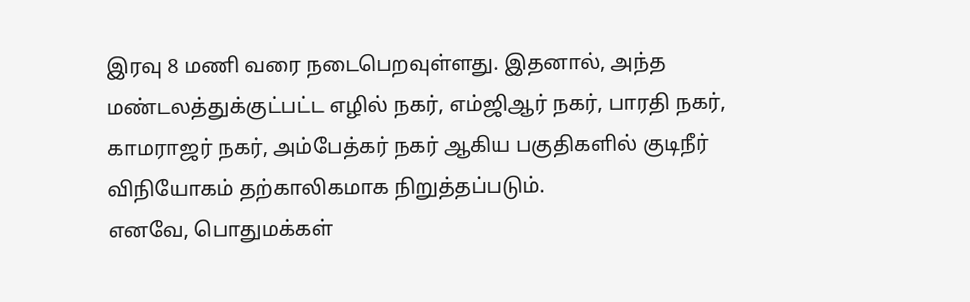இரவு 8 மணி வரை நடைபெறவுள்ளது. இதனால், அந்த மண்டலத்துக்குட்பட்ட எழில் நகர், எம்ஜிஆர் நகர், பாரதி நகர், காமராஜர் நகர், அம்பேத்கர் நகர் ஆகிய பகுதிகளில் குடிநீர் விநியோகம் தற்காலிகமாக நிறுத்தப்படும்.
எனவே, பொதுமக்கள்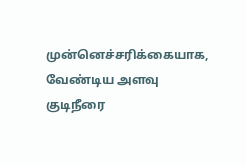முன்னெச்சரிக்கையாக, வேண்டிய அளவு குடிநீரை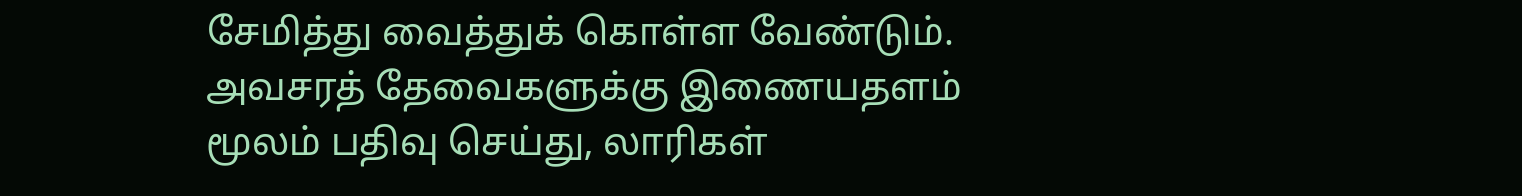சேமித்து வைத்துக் கொள்ள வேண்டும். அவசரத் தேவைகளுக்கு இணையதளம் மூலம் பதிவு செய்து, லாரிகள்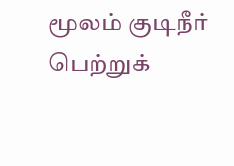மூலம் குடிநீர் பெற்றுக்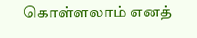கொள்ளலாம் எனத்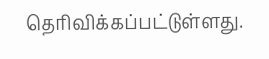தெரிவிக்கப்பட்டுள்ளது.